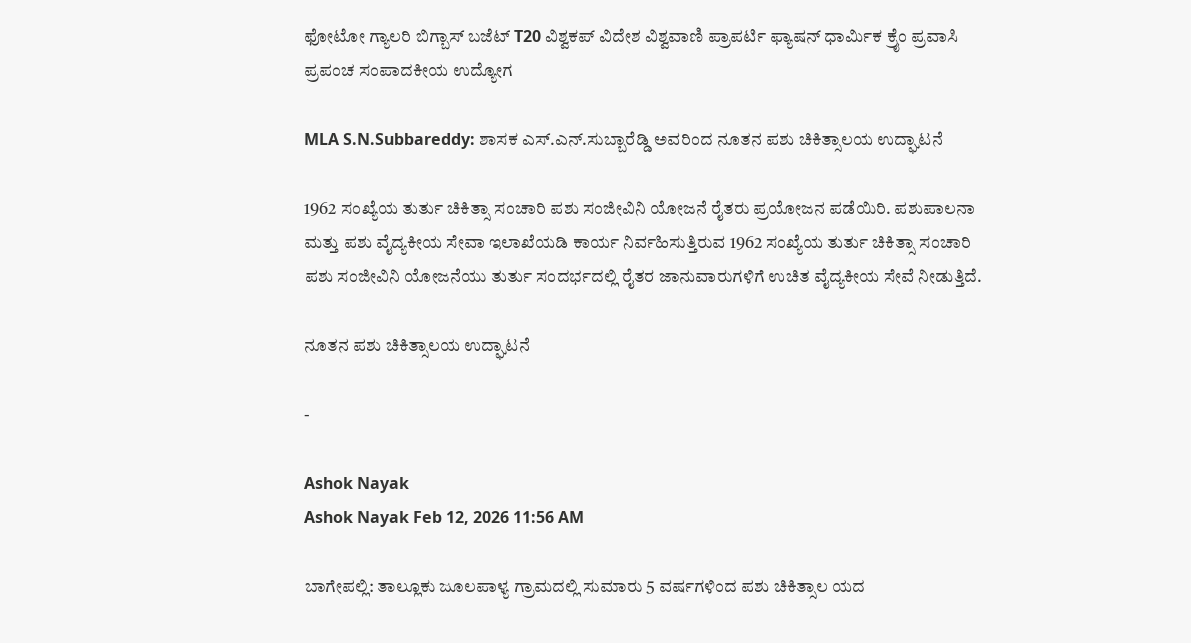ಫೋಟೋ ಗ್ಯಾಲರಿ ಬಿಗ್ಬಾಸ್ ಬಜೆಟ್ T20 ವಿಶ್ವಕಪ್ ವಿದೇಶ ವಿಶ್ವವಾಣಿ ಪ್ರಾಪರ್ಟಿ ಫ್ಯಾಷನ್ ಧಾರ್ಮಿಕ ಕ್ರೈಂ ಪ್ರವಾಸಿ ಪ್ರಪಂಚ ಸಂಪಾದಕೀಯ ಉದ್ಯೋಗ

MLA S.N.Subbareddy: ಶಾಸಕ ಎಸ್.ಎನ್.ಸುಬ್ಬಾರೆಡ್ಡಿ ಅವರಿಂದ ನೂತನ ಪಶು ಚಿಕಿತ್ಸಾಲಯ ಉದ್ಘಾಟನೆ

1962 ಸಂಖ್ಯೆಯ ತುರ್ತು ಚಿಕಿತ್ಸಾ ಸಂಚಾರಿ ಪಶು ಸಂಜೀವಿನಿ ಯೋಜನೆ ರೈತರು ಪ್ರಯೋಜನ ಪಡೆಯಿರಿ. ಪಶುಪಾಲನಾ ಮತ್ತು ಪಶು ವೈದ್ಯಕೀಯ ಸೇವಾ ಇಲಾಖೆಯಡಿ ಕಾರ್ಯ ನಿರ್ವಹಿಸುತ್ತಿರುವ 1962 ಸಂಖ್ಯೆಯ ತುರ್ತು ಚಿಕಿತ್ಸಾ ಸಂಚಾರಿ ಪಶು ಸಂಜೀವಿನಿ ಯೋಜನೆಯು ತುರ್ತು ಸಂದರ್ಭದಲ್ಲಿ ರೈತರ ಜಾನುವಾರುಗಳಿಗೆ ಉಚಿತ ವೈದ್ಯಕೀಯ ಸೇವೆ ನೀಡುತ್ತಿದೆ.

ನೂತನ ಪಶು ಚಿಕಿತ್ಸಾಲಯ ಉದ್ಘಾಟನೆ

-

Ashok Nayak
Ashok Nayak Feb 12, 2026 11:56 AM

ಬಾಗೇಪಲ್ಲಿ: ತಾಲ್ಲೂಕು ಜೂಲಪಾಳ್ಯ ಗ್ರಾಮದಲ್ಲಿ ಸುಮಾರು 5 ವರ್ಷಗಳಿಂದ ಪಶು ಚಿಕಿತ್ಸಾಲ ಯದ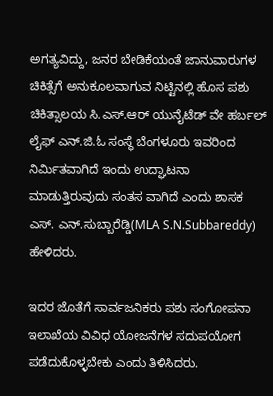ಅಗತ್ಯವಿದ್ದು, ಜನರ ಬೇಡಿಕೆಯಂತೆ ಜಾನುವಾರುಗಳ ಚಿಕಿತ್ಸೆಗೆ ಅನುಕೂಲವಾಗುವ ನಿಟ್ಟಿನಲ್ಲಿ ಹೊಸ ಪಶು ಚಿಕಿತ್ಸಾಲಯ ಸಿ.ಎಸ್.ಆರ್ ಯುನೈಟೆಡ್ ವೇ ಹರ್ಬಲ್ ಲೈಫ್ ಎನ್.ಜಿ.ಓ ಸಂಸ್ಥೆ ಬೆಂಗಳೂರು ಇವರಿಂದ ನಿರ್ಮಿತವಾಗಿದೆ ಇಂದು ಉದ್ಘಾಟನಾ ಮಾಡುತ್ತಿರುವುದು ಸಂತಸ ವಾಗಿದೆ ಎಂದು ಶಾಸಕ ಎಸ್. ಎನ್.ಸುಬ್ಬಾರೆಡ್ಡಿ(MLA S.N.Subbareddy) ಹೇಳಿದರು.

ಇದರ ಜೊತೆಗೆ ಸಾರ್ವಜನಿಕರು ಪಶು ಸಂಗೋಪನಾ ಇಲಾಖೆಯ ವಿವಿಧ ಯೋಜನೆಗಳ ಸದುಪಯೋಗ ಪಡೆದುಕೊಳ್ಳಬೇಕು ಎಂದು ತಿಳಿಸಿದರು.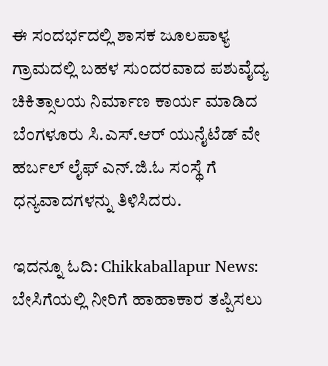ಈ ಸಂದರ್ಭದಲ್ಲಿ ಶಾಸಕ ಜೂಲಪಾಳ್ಯ ಗ್ರಾಮದಲ್ಲಿ ಬಹಳ ಸುಂದರವಾದ ಪಶುವೈದ್ಯ ಚಿಕಿತ್ಸಾಲಯ ನಿರ್ಮಾಣ ಕಾರ್ಯ ಮಾಡಿದ ಬೆಂಗಳೂರು ಸಿ.ಎಸ್.ಆರ್ ಯುನೈಟೆಡ್ ವೇ ಹರ್ಬಲ್ ಲೈಫ್ ಎನ್.ಜಿ.ಓ ಸಂಸ್ಥೆ ಗೆ ಧನ್ಯವಾದಗಳನ್ನು ತಿಳಿಸಿದರು.

ಇದನ್ನೂ ಓದಿ: Chikkaballapur News: ಬೇಸಿಗೆಯಲ್ಲಿ ನೀರಿಗೆ ಹಾಹಾಕಾರ ತಪ್ಪಿಸಲು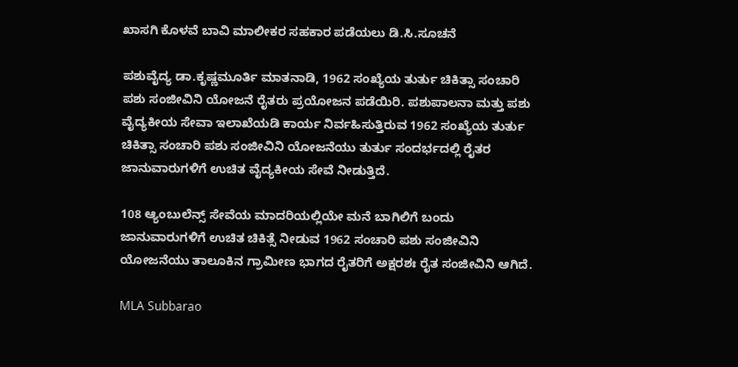ಖಾಸಗಿ ಕೊಳವೆ ಬಾವಿ ಮಾಲೀಕರ ಸಹಕಾರ ಪಡೆಯಲು ಡಿ.ಸಿ.ಸೂಚನೆ

ಪಶುವೈದ್ಯ ಡಾ.ಕೃಷ್ಣಮೂರ್ತಿ ಮಾತನಾಡಿ, 1962 ಸಂಖ್ಯೆಯ ತುರ್ತು ಚಿಕಿತ್ಸಾ ಸಂಚಾರಿ ಪಶು ಸಂಜೀವಿನಿ ಯೋಜನೆ ರೈತರು ಪ್ರಯೋಜನ ಪಡೆಯಿರಿ. ಪಶುಪಾಲನಾ ಮತ್ತು ಪಶು ವೈದ್ಯಕೀಯ ಸೇವಾ ಇಲಾಖೆಯಡಿ ಕಾರ್ಯ ನಿರ್ವಹಿಸುತ್ತಿರುವ 1962 ಸಂಖ್ಯೆಯ ತುರ್ತು ಚಿಕಿತ್ಸಾ ಸಂಚಾರಿ ಪಶು ಸಂಜೀವಿನಿ ಯೋಜನೆಯು ತುರ್ತು ಸಂದರ್ಭದಲ್ಲಿ ರೈತರ ಜಾನುವಾರುಗಳಿಗೆ ಉಚಿತ ವೈದ್ಯಕೀಯ ಸೇವೆ ನೀಡುತ್ತಿದೆ.

108 ಆ್ಯಂಬುಲೆನ್ಸ್ ಸೇವೆಯ ಮಾದರಿಯಲ್ಲಿಯೇ ಮನೆ ಬಾಗಿಲಿಗೆ ಬಂದು ಜಾನುವಾರುಗಳಿಗೆ ಉಚಿತ ಚಿಕಿತ್ಸೆ ನೀಡುವ 1962 ಸಂಚಾರಿ ಪಶು ಸಂಜೀವಿನಿ ಯೋಜನೆಯು ತಾಲೂಕಿನ ಗ್ರಾಮೀಣ ಭಾಗದ ರೈತರಿಗೆ ಅಕ್ಷರಶಃ ರೈತ ಸಂಜೀವಿನಿ ಆಗಿದೆ.

MLA Subbarao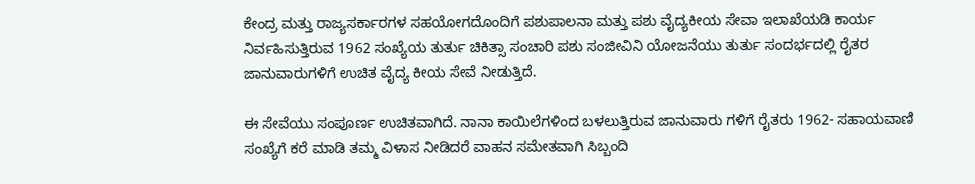ಕೇಂದ್ರ ಮತ್ತು ರಾಜ್ಯಸರ್ಕಾರಗಳ ಸಹಯೋಗದೊಂದಿಗೆ ಪಶುಪಾಲನಾ ಮತ್ತು ಪಶು ವೈದ್ಯಕೀಯ ಸೇವಾ ಇಲಾಖೆಯಡಿ ಕಾರ್ಯ ನಿರ್ವಹಿಸುತ್ತಿರುವ 1962 ಸಂಖ್ಯೆಯ ತುರ್ತು ಚಿಕಿತ್ಸಾ ಸಂಚಾರಿ ಪಶು ಸಂಜೀವಿನಿ ಯೋಜನೆಯು ತುರ್ತು ಸಂದರ್ಭದಲ್ಲಿ ರೈತರ ಜಾನುವಾರುಗಳಿಗೆ ಉಚಿತ ವೈದ್ಯ ಕೀಯ ಸೇವೆ ನೀಡುತ್ತಿದೆ.

ಈ ಸೇವೆಯು ಸಂಪೂರ್ಣ ಉಚಿತವಾಗಿದೆ. ನಾನಾ ಕಾಯಿಲೆಗಳಿಂದ ಬಳಲುತ್ತಿರುವ ಜಾನುವಾರು ಗಳಿಗೆ ರೈತರು 1962- ಸಹಾಯವಾಣಿ ಸಂಖ್ಯೆಗೆ ಕರೆ ಮಾಡಿ ತಮ್ಮ ವಿಳಾಸ ನೀಡಿದರೆ ವಾಹನ ಸಮೇತವಾಗಿ ಸಿಬ್ಬಂದಿ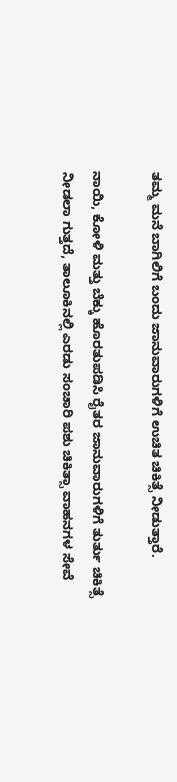ತಮ್ಮ ಮನೆ ಬಾಗಿಲಿಗೆ ಬಂದು ಜಾನುವಾರುಗಳಿಗೆ ಉಚಿತ ಚಿಕಿತ್ಸೆ ನೀಡುತ್ತಾರೆ.

ನಾಯಿ, ಕೋಳಿ ಮತ್ತು ಬೆಕ್ಕು ಹೊರತುಪಡಿಸಿ ರೈತರ ಜಾನುವಾರುಗಳಿಗೆ ತುರ್ತು ಚಿಕಿತ್ಸೆ ನೀಡಲಾ ಗುತ್ತದೆ, ತಾಲೂಕಿನಲ್ಲಿ ಎರಡು ಸಂಚಾರಿ ಪಶು ಚಿಕಿತ್ಸಾ ವಾಹನಗಳ ಸೇವೆ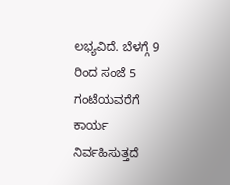ಲಭ್ಯವಿದೆ. ಬೆಳಗ್ಗೆ 9 ರಿಂದ ಸಂಜೆ 5 ಗಂಟೆಯವರೆಗೆ ಕಾರ್ಯ ನಿರ್ವಹಿಸುತ್ತದೆ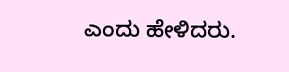ಎಂದು ಹೇಳಿದರು.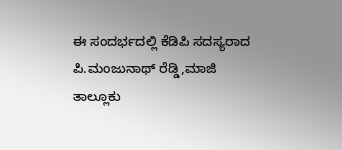ಈ ಸಂದರ್ಭದಲ್ಲಿ ಕೆಡಿಪಿ ಸದಸ್ಯರಾದ ಪಿ.ಮಂಜುನಾಥ್ ರೆಡ್ಡಿ,ಮಾಜಿ ತಾಲ್ಲೂಕು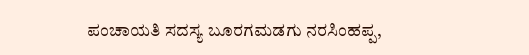ಪಂಚಾಯತಿ ಸದಸ್ಯ ಬೂರಗಮಡಗು ನರಸಿಂಹಪ್ಪ,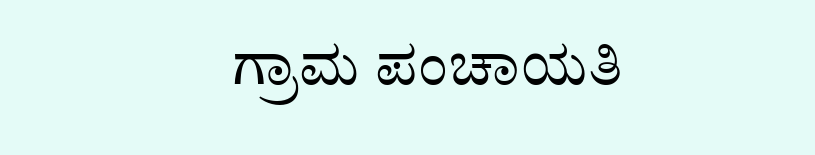ಗ್ರಾಮ ಪಂಚಾಯತಿ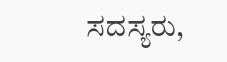ಸದಸ್ಯರು,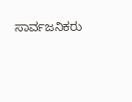ಸಾರ್ವಜನಿಕರು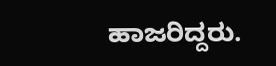ಹಾಜರಿದ್ದರು.